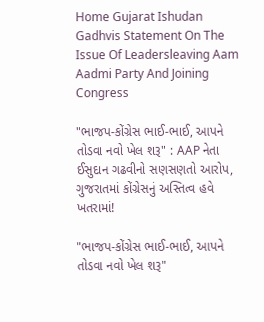Home Gujarat Ishudan Gadhvis Statement On The Issue Of Leadersleaving Aam Aadmi Party And Joining Congress

"ભાજપ-કોંગ્રેસ ભાઈ-ભાઈ, આપને તોડવા નવો ખેલ શરૂ" : AAP નેતા ઈસુદાન ગઢવીનો સણસણતો આરોપ, ગુજરાતમાં કોંગ્રેસનું અસ્તિત્વ હવે ખતરામાં!

"ભાજપ-કોંગ્રેસ ભાઈ-ભાઈ, આપને તોડવા નવો ખેલ શરૂ"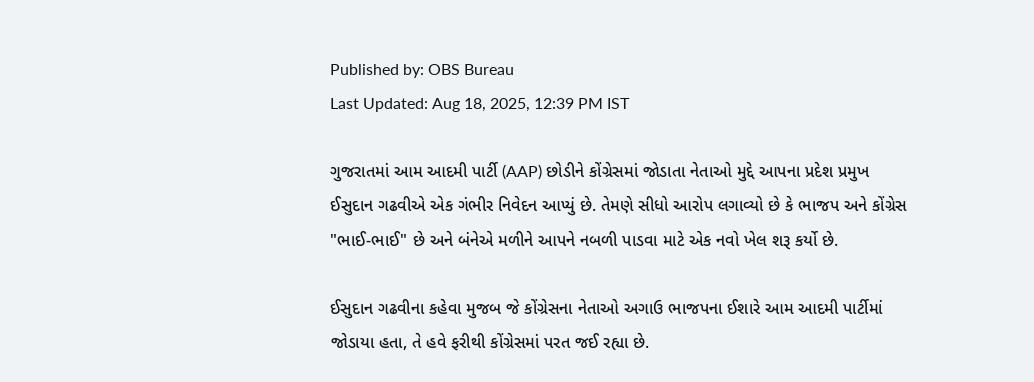Published by: OBS Bureau
Last Updated: Aug 18, 2025, 12:39 PM IST

ગુજરાતમાં આમ આદમી પાર્ટી (AAP) છોડીને કોંગ્રેસમાં જોડાતા નેતાઓ મુદ્દે આપના પ્રદેશ પ્રમુખ ઈસુદાન ગઢવીએ એક ગંભીર નિવેદન આપ્યું છે. તેમણે સીધો આરોપ લગાવ્યો છે કે ભાજપ અને કોંગ્રેસ "ભાઈ-ભાઈ" છે અને બંનેએ મળીને આપને નબળી પાડવા માટે એક નવો ખેલ શરૂ કર્યો છે.

ઈસુદાન ગઢવીના કહેવા મુજબ જે કોંગ્રેસના નેતાઓ અગાઉ ભાજપના ઈશારે આમ આદમી પાર્ટીમાં જોડાયા હતા, તે હવે ફરીથી કોંગ્રેસમાં પરત જઈ રહ્યા છે.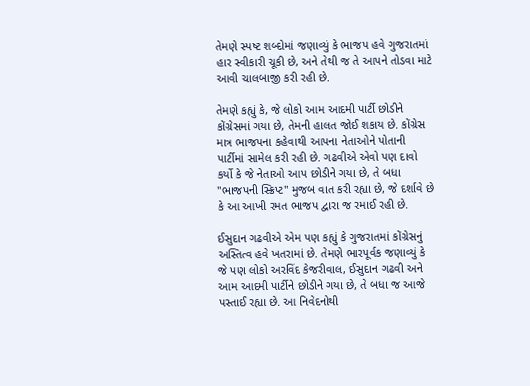તેમણે સ્પષ્ટ શબ્દોમાં જણાવ્યું કે ભાજપ હવે ગુજરાતમાં હાર સ્વીકારી ચૂકી છે, અને તેથી જ તે આપને તોડવા માટે આવી ચાલબાજી કરી રહી છે.

તેમણે કહ્યું કે, જે લોકો આમ આદમી પાર્ટી છોડીને કોંગ્રેસમાં ગયા છે, તેમની હાલત જોઈ શકાય છે. કોંગ્રેસ માત્ર ભાજપના કહેવાથી આપના નેતાઓને પોતાની પાર્ટીમાં સામેલ કરી રહી છે. ગઢવીએ એવો પણ દાવો કર્યો કે જે નેતાઓ આપ છોડીને ગયા છે, તે બધા "ભાજપની સ્ક્રિપ્ટ" મુજબ વાત કરી રહ્યા છે, જે દર્શાવે છે કે આ આખી રમત ભાજપ દ્વારા જ રમાઈ રહી છે.

ઈસુદાન ગઢવીએ એમ પણ કહ્યું કે ગુજરાતમાં કોંગ્રેસનું અસ્તિત્વ હવે ખતરામાં છે. તેમણે ભારપૂર્વક જણાવ્યું કે જે પણ લોકો અરવિંદ કેજરીવાલ, ઈસુદાન ગઢવી અને આમ આદમી પાર્ટીને છોડીને ગયા છે, તે બધા જ આજે પસ્તાઈ રહ્યા છે. આ નિવેદનોથી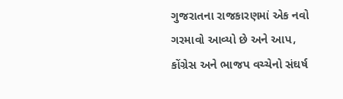ગુજરાતના રાજકારણમાં એક નવો ગરમાવો આવ્યો છે અને આપ, કોંગ્રેસ અને ભાજપ વચ્ચેનો સંઘર્ષ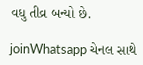વધુ તીવ્ર બન્યો છે.

joinWhatsapp ચેનલ સાથે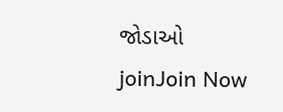જોડાઓ
joinJoin Now